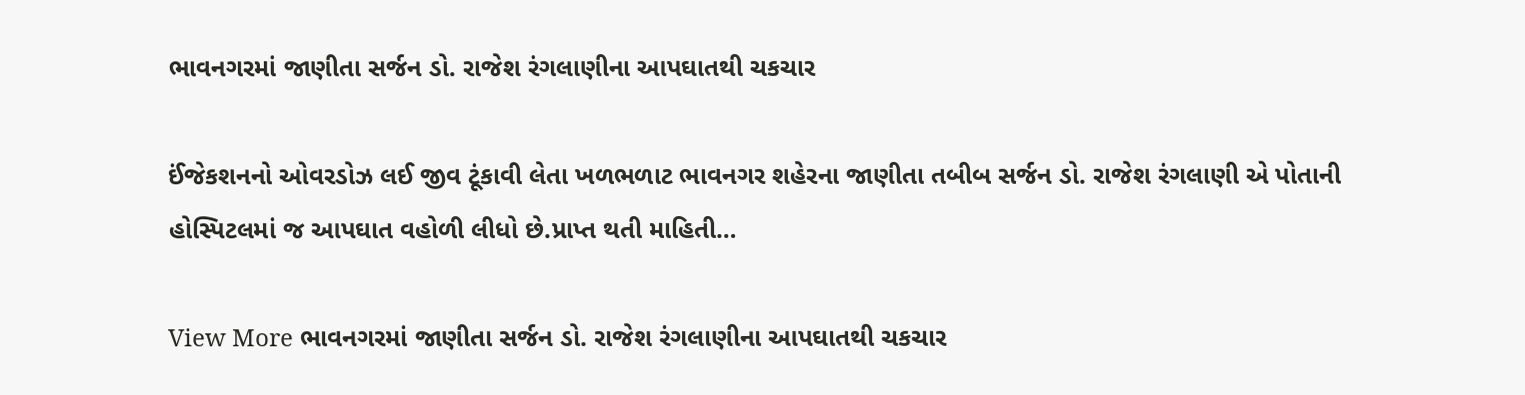ભાવનગરમાં જાણીતા સર્જન ડો. રાજેશ રંગલાણીના આપઘાતથી ચકચાર

ઈંજેકશનનો ઓવરડોઝ લઈ જીવ ટૂંકાવી લેતા ખળભળાટ ભાવનગર શહેરના જાણીતા તબીબ સર્જન ડો. રાજેશ રંગલાણી એ પોતાની હોસ્પિટલમાં જ આપઘાત વહોળી લીધો છે.પ્રાપ્ત થતી માહિતી…

View More ભાવનગરમાં જાણીતા સર્જન ડો. રાજેશ રંગલાણીના આપઘાતથી ચકચાર